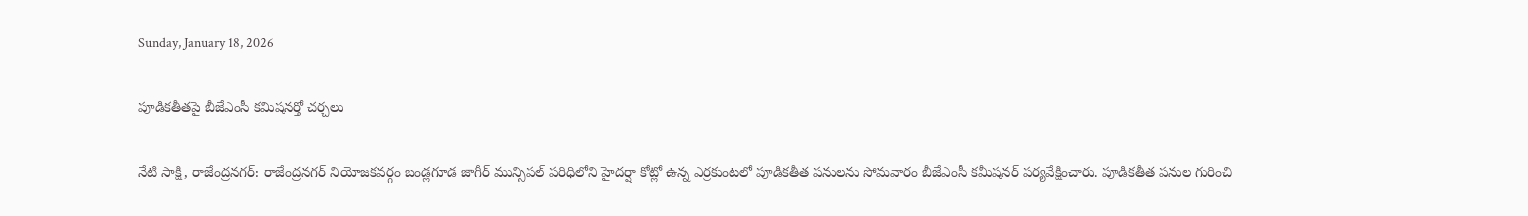Sunday, January 18, 2026

పూడికతీతపై బీజేఎంసీ కమిషనర్తో చర్చలు

నేటి సాక్షి, రాజేంద్రనగర్: రాజేంద్రనగర్ నియోజకవర్గం బండ్లగూడ జాగీర్ మున్సిపల్ పరిధిలోని హైదర్షా కోట్లో ఉన్న ఎర్రకుంటలో పూడికతీత పనులను సోమవారం బీజేఎంసీ కమీషనర్ పర్యవేక్షించారు. పూడికతీత పనుల గురించి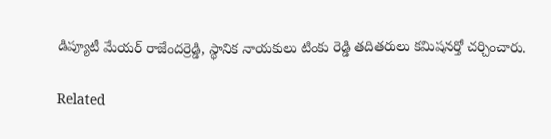డిప్యూటీ మేయర్ రాజేందర్రెడ్డి, స్థానిక నాయకులు టింకు రెడ్డి తదితరులు కమిషనర్తో చర్చించారు.

Related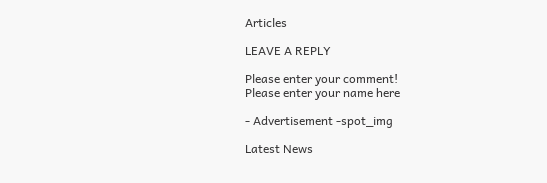Articles

LEAVE A REPLY

Please enter your comment!
Please enter your name here

- Advertisement -spot_img

Latest News